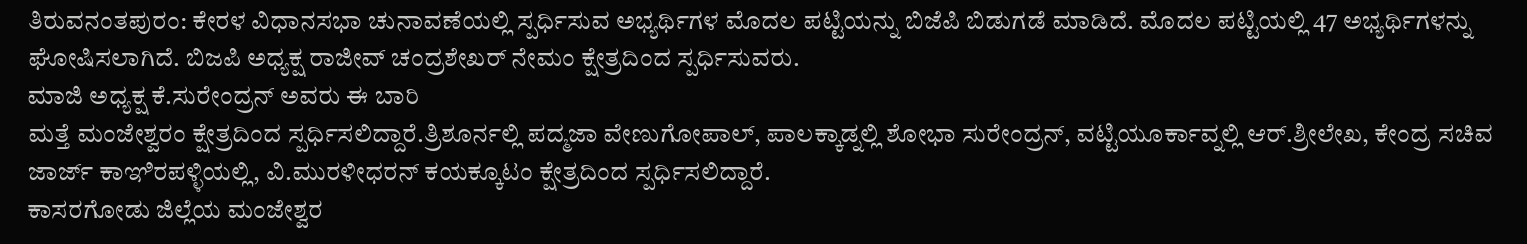ತಿರುವನಂತಪುರಂ: ಕೇರಳ ವಿಧಾನಸಭಾ ಚುನಾವಣೆಯಲ್ಲಿ ಸ್ಪರ್ಧಿಸುವ ಅಭ್ಯರ್ಥಿಗಳ ಮೊದಲ ಪಟ್ಟಿಯನ್ನು ಬಿಜೆಪಿ ಬಿಡುಗಡೆ ಮಾಡಿದೆ. ಮೊದಲ ಪಟ್ಟಿಯಲ್ಲಿ 47 ಅಭ್ಯರ್ಥಿಗಳನ್ನು ಘೋಷಿಸಲಾಗಿದೆ. ಬಿಜಪಿ ಅಧ್ಯಕ್ಷ ರಾಜೀವ್ ಚಂದ್ರಶೇಖರ್ ನೇಮಂ ಕ್ಷೇತ್ರದಿಂದ ಸ್ಪರ್ಧಿಸುವರು.
ಮಾಜಿ ಅಧ್ಯಕ್ಷ ಕೆ.ಸುರೇಂದ್ರನ್ ಅವರು ಈ ಬಾರಿ
ಮತ್ತೆ ಮಂಜೇಶ್ವರಂ ಕ್ಷೇತ್ರದಿಂದ ಸ್ಪರ್ಧಿಸಲಿದ್ದಾರೆ.ತ್ರಿಶೂರ್ನಲ್ಲಿ ಪದ್ಮಜಾ ವೇಣುಗೋಪಾಲ್, ಪಾಲಕ್ಕಾಡ್ನಲ್ಲಿ ಶೋಭಾ ಸುರೇಂದ್ರನ್, ವಟ್ಟಿಯೂರ್ಕಾವ್ನಲ್ಲಿ ಆರ್.ಶ್ರೀಲೇಖ, ಕೇಂದ್ರ ಸಚಿವ ಜಾರ್ಜ್ ಕಾಞಿರಪಳ್ಳಿಯಲ್ಲಿ, ವಿ.ಮುರಳೀಧರನ್ ಕಯಕ್ಕೂಟಂ ಕ್ಷೇತ್ರದಿಂದ ಸ್ಪರ್ಧಿಸಲಿದ್ದಾರೆ.
ಕಾಸರಗೋಡು ಜಿಲ್ಲೆಯ ಮಂಜೇಶ್ವರ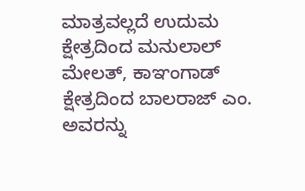ಮಾತ್ರವಲ್ಲದೆ ಉದುಮ ಕ್ಷೇತ್ರದಿಂದ ಮನುಲಾಲ್ ಮೇಲತ್, ಕಾಞಂಗಾಡ್ ಕ್ಷೇತ್ರದಿಂದ ಬಾಲರಾಜ್ ಎಂ. ಅವರನ್ನು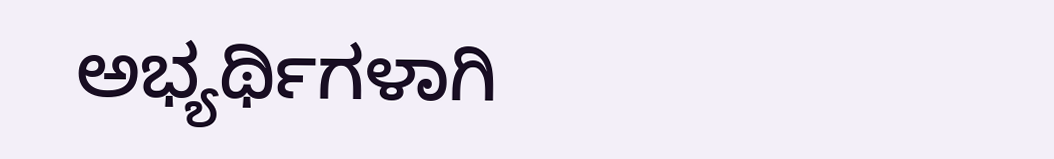ಅಭ್ಯರ್ಥಿಗಳಾಗಿ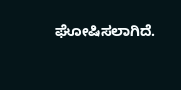ಘೋಷಿಸಲಾಗಿದೆ.